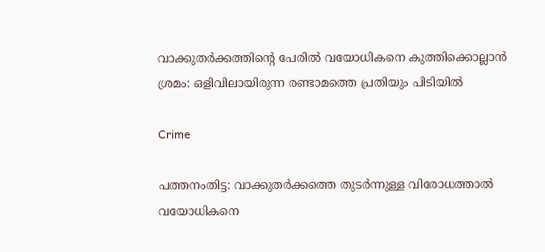വാക്കുതർക്കത്തിന്റെ പേരിൽ വയോധികനെ കുത്തിക്കൊല്ലാൻ ശ്രമം: ഒളിവിലായിരുന്ന രണ്ടാമത്തെ പ്രതിയും പിടിയിൽ

Crime

പത്തനംതിട്ട: വാക്കുതർക്കത്തെ തുടർന്നുള്ള വിരോധത്താൽ വയോധികനെ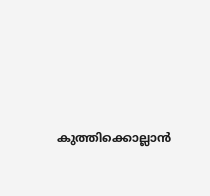കുത്തിക്കൊല്ലാൻ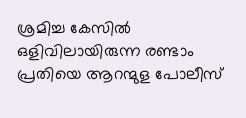ശ്രമിച്ച കേസിൽ ഒളിവിലായിരുന്ന രണ്ടാം പ്രതിയെ ആറന്മുള പോലീസ്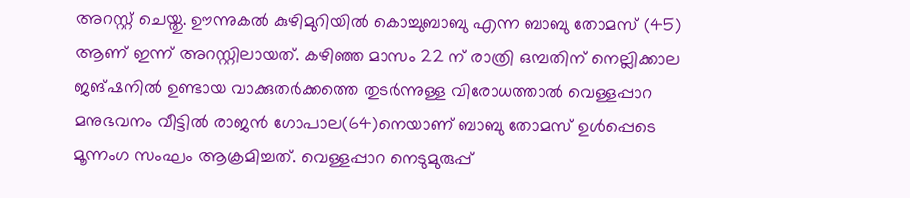അറസ്റ്റ് ചെയ്തു. ഊന്നുകൽ കുഴിമുറിയിൽ കൊച്ചുബാബു എന്ന ബാബു തോമസ് (45) ആണ് ഇന്ന് അറസ്റ്റിലായത്. കഴിഞ്ഞ മാസം 22 ന് രാത്രി ഒമ്പതിന് നെല്ലിക്കാല ജങ്ഷനിൽ ഉണ്ടായ വാക്കുതർക്കത്തെ തുടർന്നുള്ള വിരോധത്താൽ വെള്ളപ്പാറ മനുഭവനം വീട്ടിൽ രാജൻ ഗോപാല(64)നെയാണ് ബാബു തോമസ് ഉൾപ്പെടെ മൂന്നംഗ സംഘം ആക്രമിച്ചത്. വെള്ളപ്പാറ നെടുമുരുപ്പ്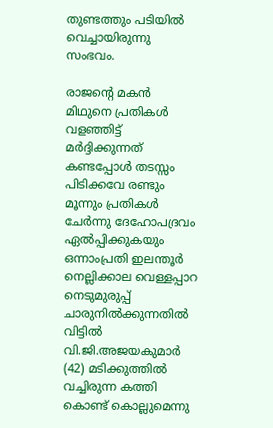തുണ്ടത്തും പടിയിൽ വെച്ചായിരുന്നു സംഭവം.

രാജന്റെ മകൻ മിഥുനെ പ്രതികൾ വളഞ്ഞിട്ട് മർദ്ദിക്കുന്നത് കണ്ടപ്പോൾ തടസ്സം പിടിക്കവേ രണ്ടും മൂന്നും പ്രതികൾ ചേർന്നു ദേഹോപദ്രവം ഏൽപ്പിക്കുകയും ഒന്നാംപ്രതി ഇലന്തൂർ നെല്ലിക്കാല വെള്ളപ്പാറ നെടുമുരുപ്പ് ചാരുനിൽക്കുന്നതിൽ വിട്ടിൽ വി.ജി.അജയകുമാർ (42) മടിക്കുത്തിൽ വച്ചിരുന്ന കത്തി കൊണ്ട് കൊല്ലുമെന്നു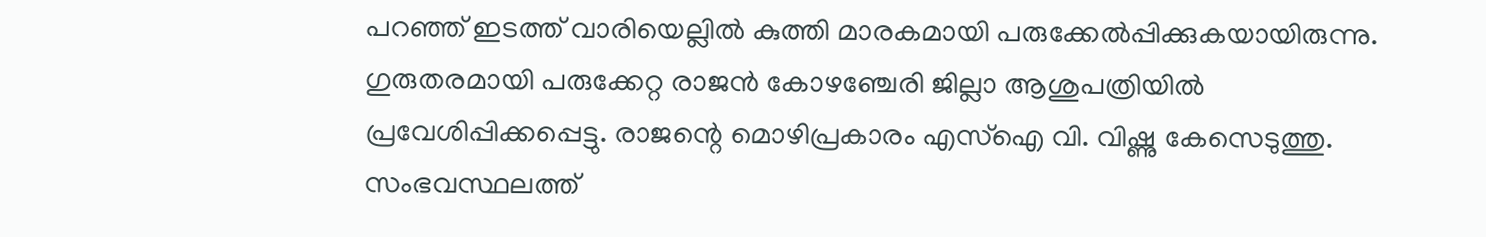പറഞ്ഞ് ഇടത്ത് വാരിയെല്ലിൽ കുത്തി മാരകമായി പരുക്കേൽപ്പിക്കുകയായിരുന്നു. ഗുരുതരമായി പരുക്കേറ്റ രാജൻ കോഴഞ്ചേരി ജില്ലാ ആശുപത്രിയിൽ പ്രവേശിപ്പിക്കപ്പെട്ടു. രാജന്റെ മൊഴിപ്രകാരം എസ്‌ഐ വി. വിഷ്ണു കേസെടുത്തു. സംഭവസ്ഥലത്ത്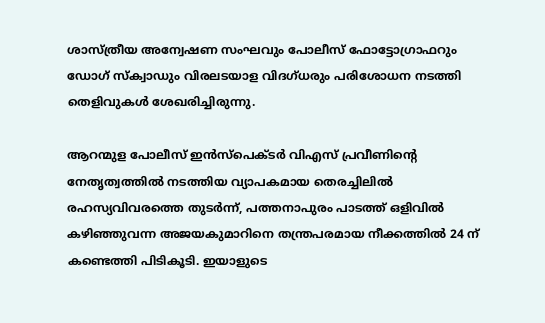ശാസ്ത്രീയ അന്വേഷണ സംഘവും പോലീസ് ഫോട്ടോഗ്രാഫറും ഡോഗ് സ്‌ക്വാഡും വിരലടയാള വിദഗ്ധരും പരിശോധന നടത്തി തെളിവുകൾ ശേഖരിച്ചിരുന്നു.

ആറന്മുള പോലീസ് ഇൻസ്‌പെക്ടർ വിഎസ് പ്രവീണിന്റെ നേതൃത്വത്തിൽ നടത്തിയ വ്യാപകമായ തെരച്ചിലിൽ രഹസ്യവിവരത്തെ തുടർന്ന്, പത്തനാപുരം പാടത്ത് ഒളിവിൽ കഴിഞ്ഞുവന്ന അജയകുമാറിനെ തന്ത്രപരമായ നീക്കത്തിൽ 24 ന് കണ്ടെത്തി പിടികൂടി. ഇയാളുടെ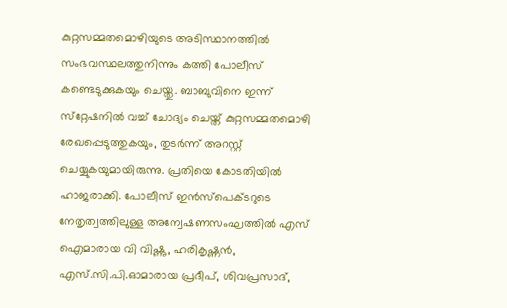കുറ്റസമ്മതമൊഴിയുടെ അടിസ്ഥാനത്തിൽ സംഭവസ്ഥലത്തുനിന്നും കത്തി പോലീസ് കണ്ടെടുക്കുകയും ചെയ്തു. ബാബുവിനെ ഇന്ന് സ്‌റ്റേഷനിൽ വച്ച് ചോദ്യം ചെയ്ത് കുറ്റസമ്മതമൊഴി രേഖപ്പെടുത്തുകയും, തുടർന്ന് അറസ്റ്റ് ചെയ്യുകയുമായിരുന്നു. പ്രതിയെ കോടതിയിൽ ഹാജരാക്കി. പോലീസ് ഇൻസ്‌പെക്ടറുടെ നേതൃത്വത്തിലുള്ള അന്വേഷണസംഘത്തിൽ എസ് ഐമാരായ വി വിഷ്ണു, ഹരികൃഷ്ണൻ, എസ്.സി.പി.ഓമാരായ പ്രദീപ്, ശിവപ്രസാദ്,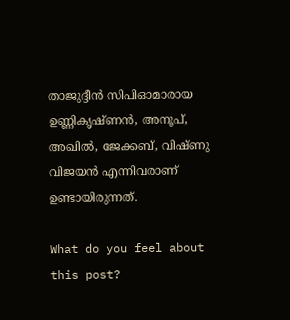താജുദ്ദീൻ സിപിഓമാരായ ഉണ്ണികൃഷ്ണൻ, അനൂപ്, അഖിൽ, ജേക്കബ്, വിഷ്ണു വിജയൻ എന്നിവരാണ് ഉണ്ടായിരുന്നത്.

What do you feel about this post?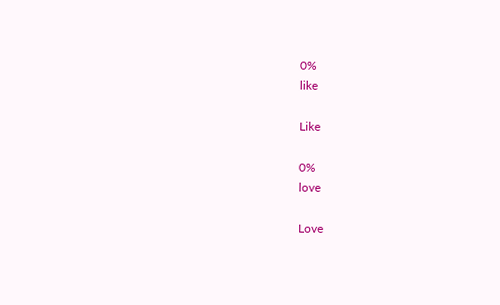0%
like

Like

0%
love

Love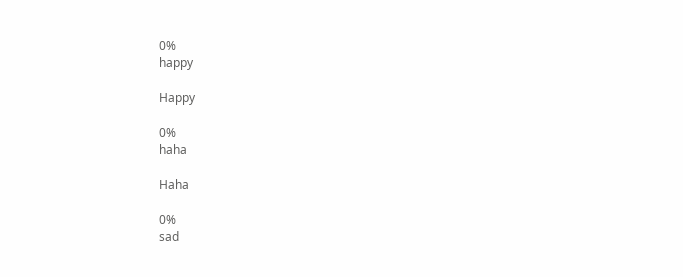0%
happy

Happy

0%
haha

Haha

0%
sad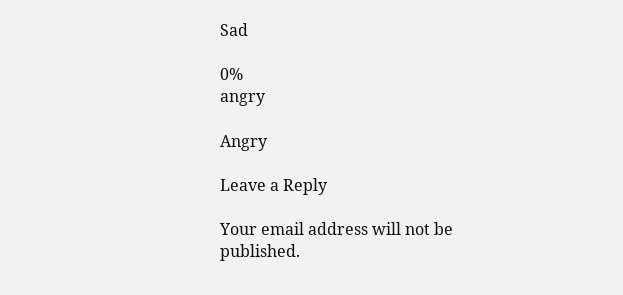Sad

0%
angry

Angry

Leave a Reply

Your email address will not be published.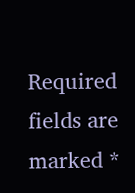Required fields are marked *